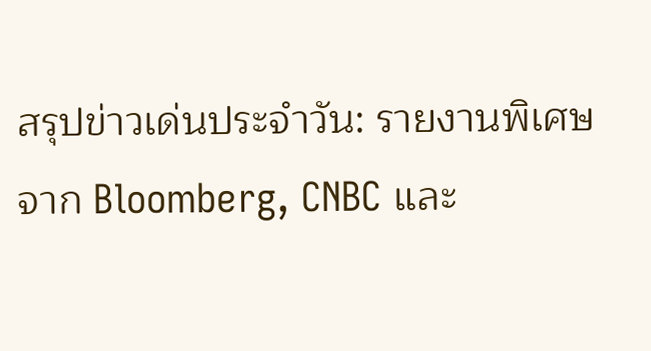สรุปข่าวเด่นประจำวัน: รายงานพิเศษจาก Bloomberg, CNBC และ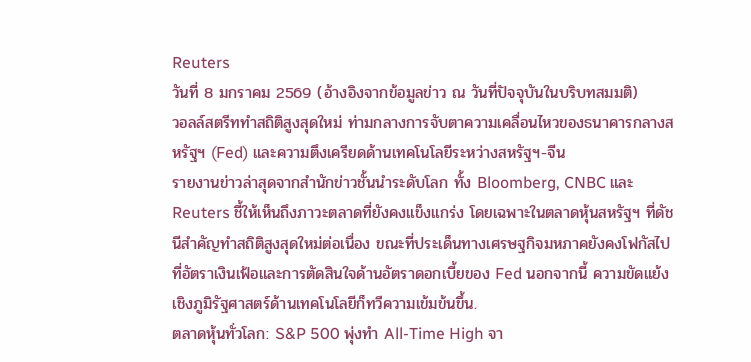Reuters
วันที่ 8 มกราคม 2569 (อ้างอิงจากข้อมูลข่าว ณ วันที่ปัจจุบันในบริบทสมมติ)
วอลล์สตรีททำสถิติสูงสุดใหม่ ท่ามกลางการจับตาความเคลื่อนไหวของธนาคารกลางสหรัฐฯ (Fed) และความตึงเครียดด้านเทคโนโลยีระหว่างสหรัฐฯ-จีน
รายงานข่าวล่าสุดจากสำนักข่าวชั้นนำระดับโลก ทั้ง Bloomberg, CNBC และ Reuters ชี้ให้เห็นถึงภาวะตลาดที่ยังคงแข็งแกร่ง โดยเฉพาะในตลาดหุ้นสหรัฐฯ ที่ดัชนีสำคัญทำสถิติสูงสุดใหม่ต่อเนื่อง ขณะที่ประเด็นทางเศรษฐกิจมหภาคยังคงโฟกัสไปที่อัตราเงินเฟ้อและการตัดสินใจด้านอัตราดอกเบี้ยของ Fed นอกจากนี้ ความขัดแย้งเชิงภูมิรัฐศาสตร์ด้านเทคโนโลยีก็ทวีความเข้มข้นขึ้น.
ตลาดหุ้นทั่วโลก: S&P 500 พุ่งทำ All-Time High จา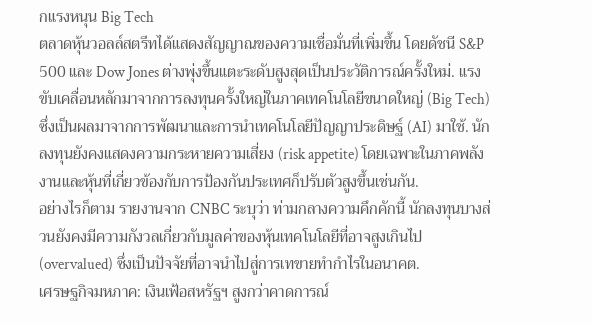กแรงหนุน Big Tech
ตลาดหุ้นวอลล์สตรีทได้แสดงสัญญาณของความเชื่อมั่นที่เพิ่มขึ้น โดยดัชนี S&P 500 และ Dow Jones ต่างพุ่งขึ้นแตะระดับสูงสุดเป็นประวัติการณ์ครั้งใหม่. แรงขับเคลื่อนหลักมาจากการลงทุนครั้งใหญ่ในภาคเทคโนโลยีขนาดใหญ่ (Big Tech) ซึ่งเป็นผลมาจากการพัฒนาและการนำเทคโนโลยีปัญญาประดิษฐ์ (AI) มาใช้. นักลงทุนยังคงแสดงความกระหายความเสี่ยง (risk appetite) โดยเฉพาะในภาคพลังงานและหุ้นที่เกี่ยวข้องกับการป้องกันประเทศก็ปรับตัวสูงขึ้นเช่นกัน.
อย่างไรก็ตาม รายงานจาก CNBC ระบุว่า ท่ามกลางความคึกคักนี้ นักลงทุนบางส่วนยังคงมีความกังวลเกี่ยวกับมูลค่าของหุ้นเทคโนโลยีที่อาจสูงเกินไป (overvalued) ซึ่งเป็นปัจจัยที่อาจนำไปสู่การเทขายทำกำไรในอนาคต.
เศรษฐกิจมหภาค: เงินเฟ้อสหรัฐฯ สูงกว่าคาดการณ์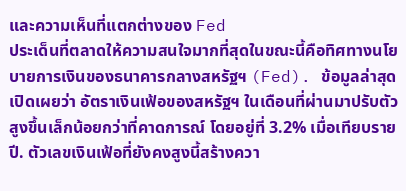และความเห็นที่แตกต่างของ Fed
ประเด็นที่ตลาดให้ความสนใจมากที่สุดในขณะนี้คือทิศทางนโยบายการเงินของธนาคารกลางสหรัฐฯ (Fed). ข้อมูลล่าสุดเปิดเผยว่า อัตราเงินเฟ้อของสหรัฐฯ ในเดือนที่ผ่านมาปรับตัวสูงขึ้นเล็กน้อยกว่าที่คาดการณ์ โดยอยู่ที่ 3.2% เมื่อเทียบรายปี. ตัวเลขเงินเฟ้อที่ยังคงสูงนี้สร้างควา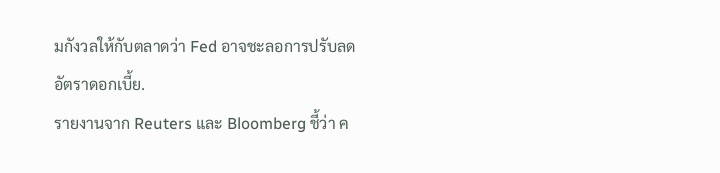มกังวลให้กับตลาดว่า Fed อาจชะลอการปรับลดอัตราดอกเบี้ย.
รายงานจาก Reuters และ Bloomberg ชี้ว่า ค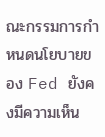ณะกรรมการกำหนดนโยบายของ Fed ยังคงมีความเห็น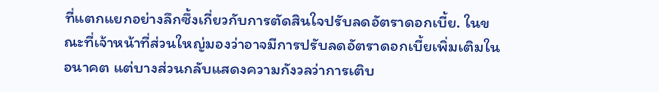ที่แตกแยกอย่างลึกซึ้งเกี่ยวกับการตัดสินใจปรับลดอัตราดอกเบี้ย. ในขณะที่เจ้าหน้าที่ส่วนใหญ่มองว่าอาจมีการปรับลดอัตราดอกเบี้ยเพิ่มเติมในอนาคต แต่บางส่วนกลับแสดงความกังวลว่าการเติบ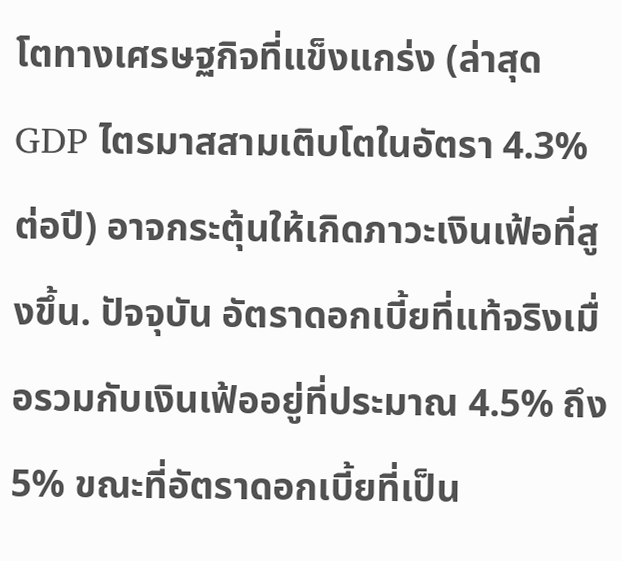โตทางเศรษฐกิจที่แข็งแกร่ง (ล่าสุด GDP ไตรมาสสามเติบโตในอัตรา 4.3% ต่อปี) อาจกระตุ้นให้เกิดภาวะเงินเฟ้อที่สูงขึ้น. ปัจจุบัน อัตราดอกเบี้ยที่แท้จริงเมื่อรวมกับเงินเฟ้ออยู่ที่ประมาณ 4.5% ถึง 5% ขณะที่อัตราดอกเบี้ยที่เป็น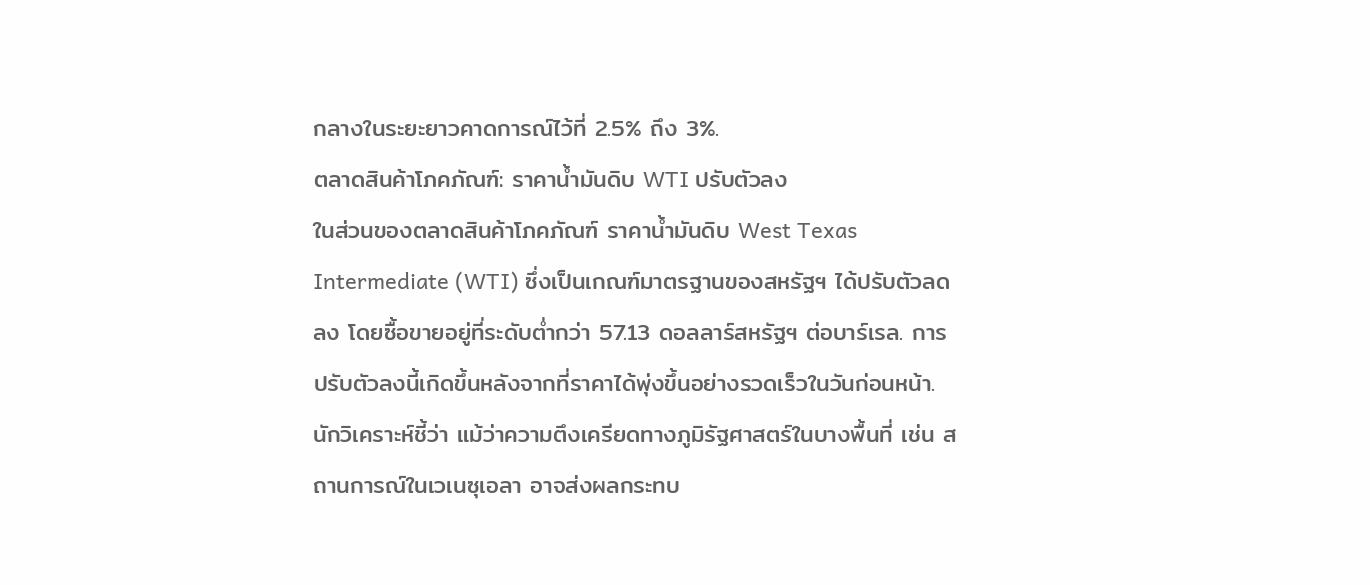กลางในระยะยาวคาดการณ์ไว้ที่ 2.5% ถึง 3%.
ตลาดสินค้าโภคภัณฑ์: ราคาน้ำมันดิบ WTI ปรับตัวลง
ในส่วนของตลาดสินค้าโภคภัณฑ์ ราคาน้ำมันดิบ West Texas Intermediate (WTI) ซึ่งเป็นเกณฑ์มาตรฐานของสหรัฐฯ ได้ปรับตัวลดลง โดยซื้อขายอยู่ที่ระดับต่ำกว่า 57.13 ดอลลาร์สหรัฐฯ ต่อบาร์เรล. การปรับตัวลงนี้เกิดขึ้นหลังจากที่ราคาได้พุ่งขึ้นอย่างรวดเร็วในวันก่อนหน้า.
นักวิเคราะห์ชี้ว่า แม้ว่าความตึงเครียดทางภูมิรัฐศาสตร์ในบางพื้นที่ เช่น สถานการณ์ในเวเนซุเอลา อาจส่งผลกระทบ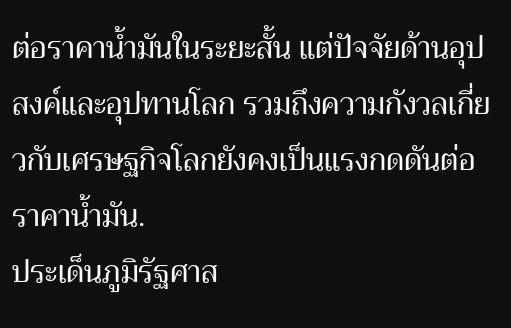ต่อราคาน้ำมันในระยะสั้น แต่ปัจจัยด้านอุปสงค์และอุปทานโลก รวมถึงความกังวลเกี่ยวกับเศรษฐกิจโลกยังคงเป็นแรงกดดันต่อราคาน้ำมัน.
ประเด็นภูมิรัฐศาส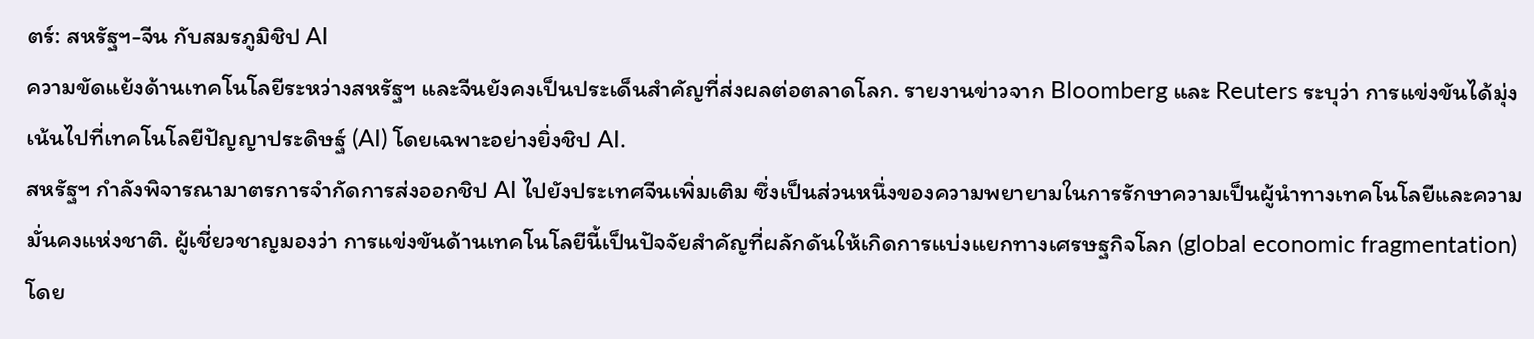ตร์: สหรัฐฯ-จีน กับสมรภูมิชิป AI
ความขัดแย้งด้านเทคโนโลยีระหว่างสหรัฐฯ และจีนยังคงเป็นประเด็นสำคัญที่ส่งผลต่อตลาดโลก. รายงานข่าวจาก Bloomberg และ Reuters ระบุว่า การแข่งขันได้มุ่งเน้นไปที่เทคโนโลยีปัญญาประดิษฐ์ (AI) โดยเฉพาะอย่างยิ่งชิป AI.
สหรัฐฯ กำลังพิจารณามาตรการจำกัดการส่งออกชิป AI ไปยังประเทศจีนเพิ่มเติม ซึ่งเป็นส่วนหนึ่งของความพยายามในการรักษาความเป็นผู้นำทางเทคโนโลยีและความมั่นคงแห่งชาติ. ผู้เชี่ยวชาญมองว่า การแข่งขันด้านเทคโนโลยีนี้เป็นปัจจัยสำคัญที่ผลักดันให้เกิดการแบ่งแยกทางเศรษฐกิจโลก (global economic fragmentation) โดย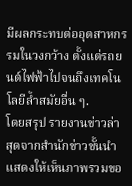มีผลกระทบต่ออุตสาหกรรมในวงกว้าง ตั้งแต่รถยนต์ไฟฟ้าไปจนถึงเทคโนโลยีล้ำสมัยอื่น ๆ.
โดยสรุป รายงานข่าวล่าสุดจากสำนักข่าวชั้นนำแสดงให้เห็นภาพรวมขอ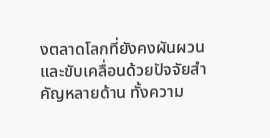งตลาดโลกที่ยังคงผันผวนและขับเคลื่อนด้วยปัจจัยสำคัญหลายด้าน ทั้งความ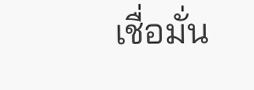เชื่อมั่น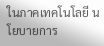ในภาคเทคโนโลยี นโยบายการ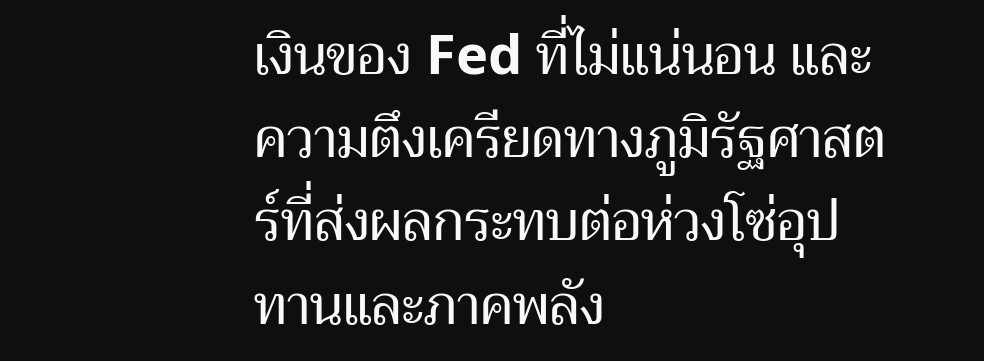เงินของ Fed ที่ไม่แน่นอน และความตึงเครียดทางภูมิรัฐศาสตร์ที่ส่งผลกระทบต่อห่วงโซ่อุปทานและภาคพลัง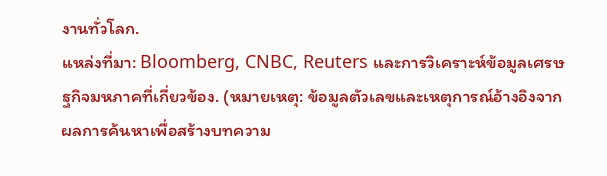งานทั่วโลก.
แหล่งที่มา: Bloomberg, CNBC, Reuters และการวิเคราะห์ข้อมูลเศรษฐกิจมหภาคที่เกี่ยวข้อง. (หมายเหตุ: ข้อมูลตัวเลขและเหตุการณ์อ้างอิงจากผลการค้นหาเพื่อสร้างบทความ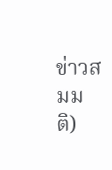ข่าวสมมติ)